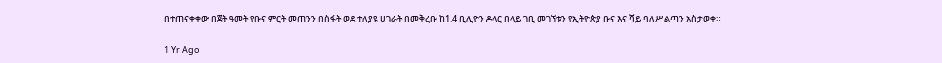በተጠናቀቀው በጀት ዓመት የቡና ምርት መጠንን በስፋት ወደ ተለያዩ ሀገራት በመቅረቡ ከ1.4 ቢሊዮን ዶላር በላይ ገቢ መገኘቱን የኢትዮጵያ ቡና እና ሻይ ባለሥልጣን አስታወቀ።

1 Yr Ago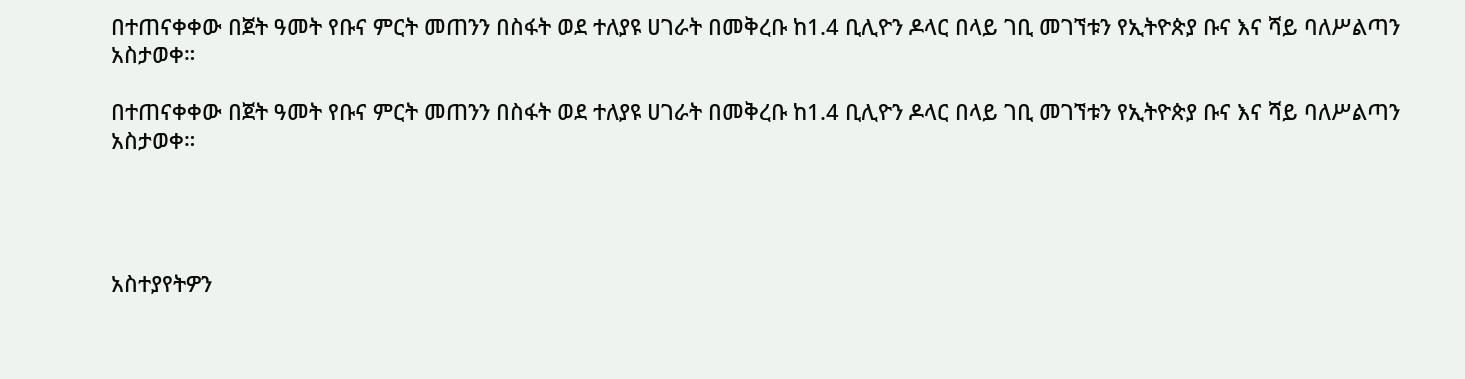በተጠናቀቀው በጀት ዓመት የቡና ምርት መጠንን በስፋት ወደ ተለያዩ ሀገራት በመቅረቡ ከ1.4 ቢሊዮን ዶላር በላይ ገቢ መገኘቱን የኢትዮጵያ ቡና እና ሻይ ባለሥልጣን አስታወቀ።

በተጠናቀቀው በጀት ዓመት የቡና ምርት መጠንን በስፋት ወደ ተለያዩ ሀገራት በመቅረቡ ከ1.4 ቢሊዮን ዶላር በላይ ገቢ መገኘቱን የኢትዮጵያ ቡና እና ሻይ ባለሥልጣን አስታወቀ።




አስተያየትዎን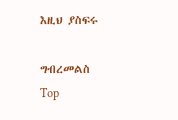እዚህ ያስፍሩ

ግብረመልስ
Top